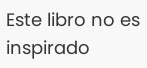Este libro no es inspirado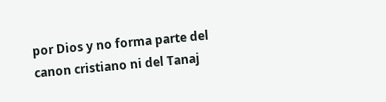por Dios y no forma parte del canon cristiano ni del Tanaj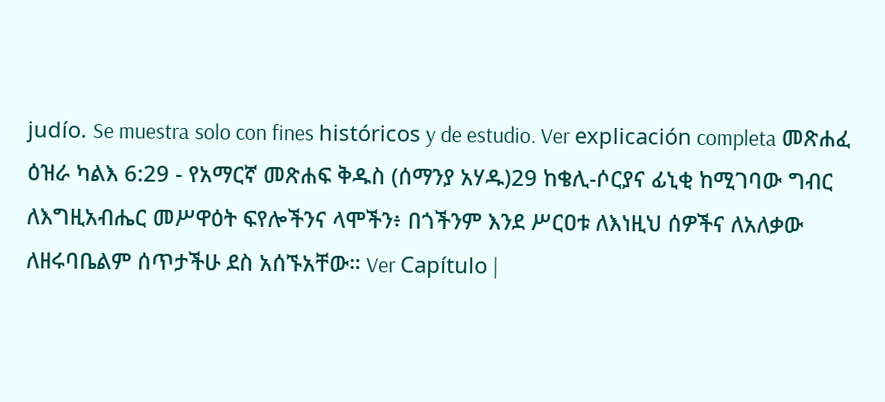judío. Se muestra solo con fines históricos y de estudio. Ver explicación completa መጽሐፈ ዕዝራ ካልእ 6:29 - የአማርኛ መጽሐፍ ቅዱስ (ሰማንያ አሃዱ)29 ከቄሊ-ሶርያና ፊኒቂ ከሚገባው ግብር ለእግዚአብሔር መሥዋዕት ፍየሎችንና ላሞችን፥ በጎችንም እንደ ሥርዐቱ ለእነዚህ ሰዎችና ለአለቃው ለዘሩባቤልም ሰጥታችሁ ደስ አሰኙአቸው። Ver Capítulo |